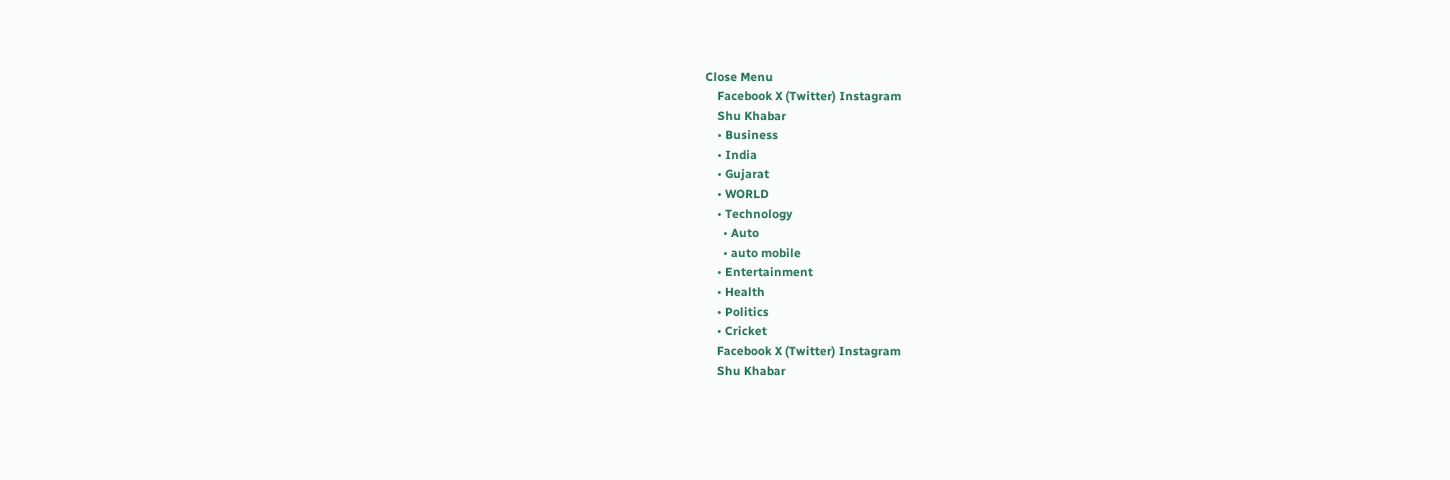Close Menu
    Facebook X (Twitter) Instagram
    Shu Khabar
    • Business
    • India
    • Gujarat
    • WORLD
    • Technology
      • Auto
      • auto mobile
    • Entertainment
    • Health
    • Politics
    • Cricket
    Facebook X (Twitter) Instagram
    Shu Khabar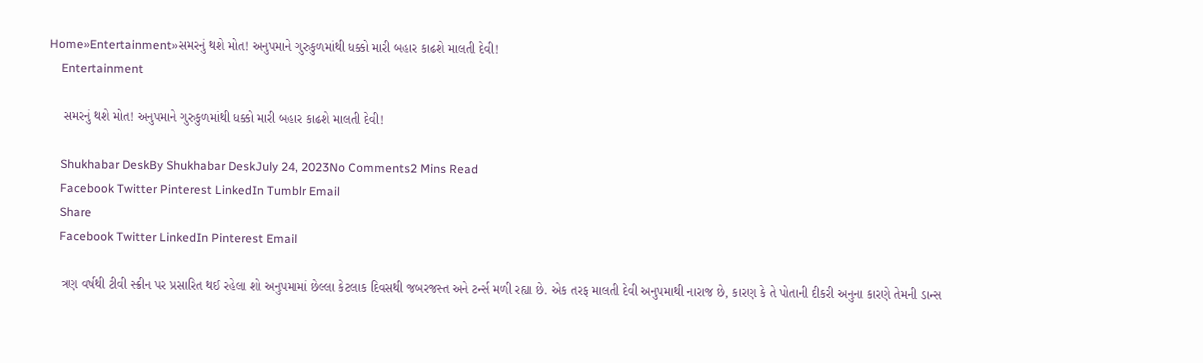Home»Entertainment»સમરનું થશે મોત! અનુપમાને ગુરુકુળમાંથી ધક્કો મારી બહાર કાઢશે માલતી દેવી!
    Entertainment

    સમરનું થશે મોત! અનુપમાને ગુરુકુળમાંથી ધક્કો મારી બહાર કાઢશે માલતી દેવી!

    Shukhabar DeskBy Shukhabar DeskJuly 24, 2023No Comments2 Mins Read
    Facebook Twitter Pinterest LinkedIn Tumblr Email
    Share
    Facebook Twitter LinkedIn Pinterest Email

    ત્રણ વર્ષથી ટીવી સ્ક્રીન પર પ્રસારિત થઈ રહેલા શો અનુપમામાં છેલ્લા કેટલાક દિવસથી જબરજસ્ત અને ટર્ન્સ મળી રહ્યા છે. એક તરફ માલતી દેવી અનુપમાથી નારાજ છે, કારણ કે તે પોતાની દીકરી અનુના કારણે તેમની ડાન્સ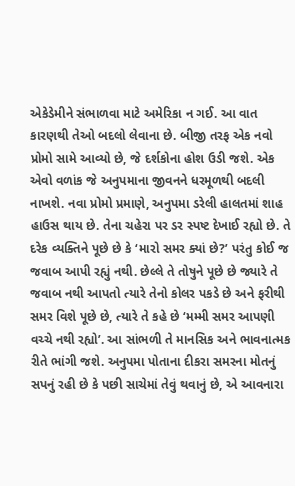એકેડેમીને સંભાળવા માટે અમેરિકા ન ગઈ. આ વાત કારણથી તેઓ બદલો લેવાના છે. બીજી તરફ એક નવો પ્રોમો સામે આવ્યો છે, જે દર્શકોના હોશ ઉડી જશે. એક એવો વળાંક જે અનુપમાના જીવનને ધરમૂળથી બદલી નાખશે. નવા પ્રોમો પ્રમાણે, અનુપમા ડરેલી હાલતમાં શાહ હાઉસ થાય છે. તેના ચહેરા પર ડર સ્પષ્ટ દેખાઈ રહ્યો છે. તે દરેક વ્યક્તિને પૂછે છે કે ‘મારો સમર ક્યાં છે?’ પરંતુ કોઈ જ જવાબ આપી રહ્યું નથી. છેલ્લે તે તોષુને પૂછે છે જ્યારે તે જવાબ નથી આપતો ત્યારે તેનો કોલર પકડે છે અને ફરીથી સમર વિશે પૂછે છે, ત્યારે તે કહે છે ‘મમ્મી સમર આપણી વચ્ચે નથી રહ્યો’. આ સાંભળી તે માનસિક અને ભાવનાત્મક રીતે ભાંગી જશે. અનુપમા પોતાના દીકરા સમરના મોતનું સપનું રહી છે કે પછી સાચેમાં તેવું થવાનું છે, એ આવનારા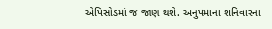એપિસોડમાં જ જાણ થશે. અનુપમાના શનિવારના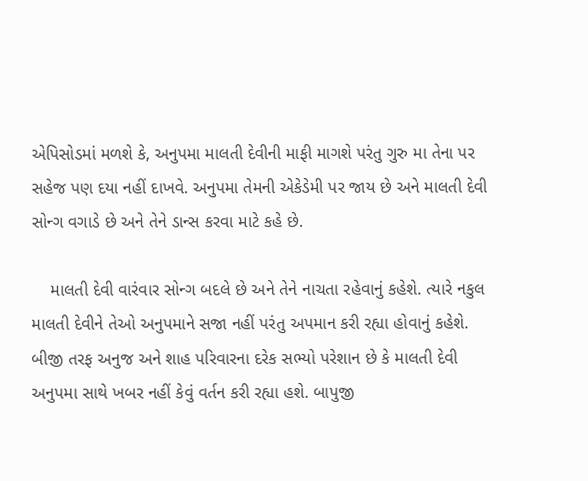એપિસોડમાં મળશે કે, અનુપમા માલતી દેવીની માફી માગશે પરંતુ ગુરુ મા તેના પર સહેજ પણ દયા નહીં દાખવે. અનુપમા તેમની એકેડેમી પર જાય છે અને માલતી દેવી સોન્ગ વગાડે છે અને તેને ડાન્સ કરવા માટે કહે છે.

    માલતી દેવી વારંવાર સોન્ગ બદલે છે અને તેને નાચતા રહેવાનું કહેશે. ત્યારે નકુલ માલતી દેવીને તેઓ અનુપમાને સજા નહીં પરંતુ અપમાન કરી રહ્યા હોવાનું કહેશે. બીજી તરફ અનુજ અને શાહ પરિવારના દરેક સભ્યો પરેશાન છે કે માલતી દેવી અનુપમા સાથે ખબર નહીં કેવું વર્તન કરી રહ્યા હશે. બાપુજી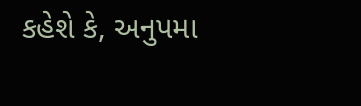કહેશે કે, અનુપમા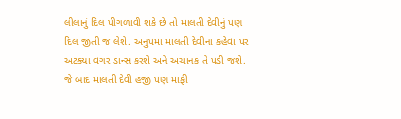લીલાનું દિલ પીગળાવી શકે છે તો માલતી દેવીનું પણ દિલ જીતી જ લેશે. અનુપમા માલતી દેવીના કહેવા પર અટક્યા વગર ડાન્સ કરશે અને અચાનક તે પડી જશે. જે બાદ માલતી દેવી હજી પણ માફી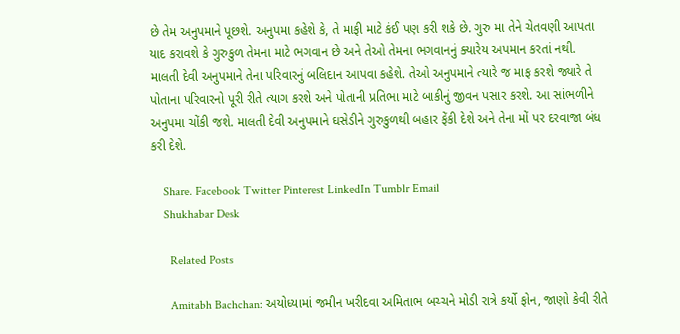છે તેમ અનુપમાને પૂછશે. અનુપમા કહેશે કે, તે માફી માટે કંઈ પણ કરી શકે છે. ગુરુ મા તેને ચેતવણી આપતા યાદ કરાવશે કે ગુરુકુળ તેમના માટે ભગવાન છે અને તેઓ તેમના ભગવાનનું ક્યારેય અપમાન કરતાં નથી. માલતી દેવી અનુપમાને તેના પરિવારનું બલિદાન આપવા કહેશે. તેઓ અનુપમાને ત્યારે જ માફ કરશે જ્યારે તે પોતાના પરિવારનો પૂરી રીતે ત્યાગ કરશે અને પોતાની પ્રતિભા માટે બાકીનું જીવન પસાર કરશે. આ સાંભળીને અનુપમા ચોંકી જશે. માલતી દેવી અનુપમાને ઘસેડીને ગુરુકુળથી બહાર ફેંકી દેશે અને તેના મોં પર દરવાજા બંધ કરી દેશે.

    Share. Facebook Twitter Pinterest LinkedIn Tumblr Email
    Shukhabar Desk

      Related Posts

      Amitabh Bachchan: અયોધ્યામાં જમીન ખરીદવા અમિતાભ બચ્ચને મોડી રાત્રે કર્યો ફોન, જાણો કેવી રીતે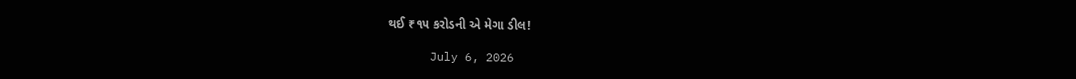થઈ ₹૧૫ કરોડની એ મેગા ડીલ!

      July 6, 2026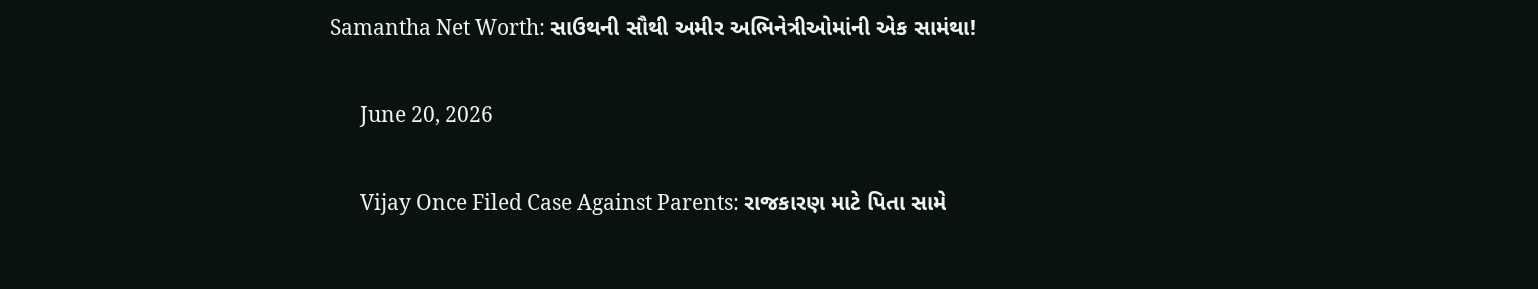Samantha Net Worth: સાઉથની સૌથી અમીર અભિનેત્રીઓમાંની એક સામંથા!

      June 20, 2026

      Vijay Once Filed Case Against Parents: રાજકારણ માટે પિતા સામે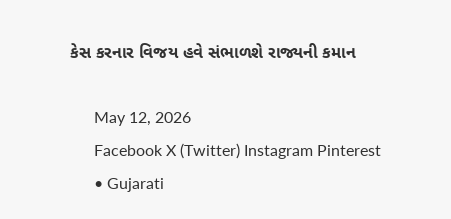કેસ કરનાર વિજય હવે સંભાળશે રાજ્યની કમાન

      May 12, 2026
      Facebook X (Twitter) Instagram Pinterest
      • Gujarati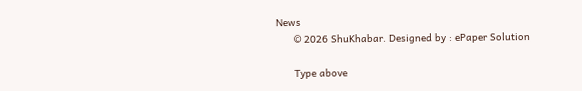News
      © 2026 ShuKhabar. Designed by : ePaper Solution

      Type above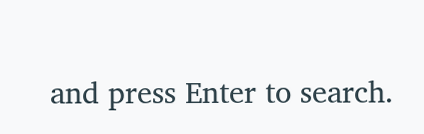and press Enter to search.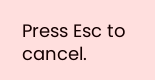Press Esc to cancel.